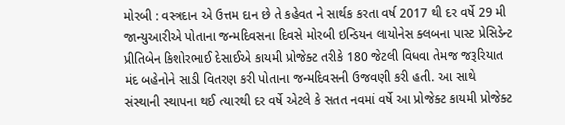મોરબી : વસ્ત્રદાન એ ઉત્તમ દાન છે તે કહેવત ને સાર્થક કરતા વર્ષ 2017 થી દર વર્ષે 29 મી જાન્યુઆરીએ પોતાના જન્મદિવસના દિવસે મોરબી ઇન્ડિયન લાયોનેસ ક્લબના પાસ્ટ પ્રેસિડેન્ટ પ્રીતિબેન કિશોરભાઈ દેસાઈએ કાયમી પ્રોજેક્ટ તરીકે 180 જેટલી વિધવા તેમજ જરૂરિયાત મંદ બહેનોને સાડી વિતરણ કરી પોતાના જન્મદિવસની ઉજવણી કરી હતી. આ સાથે સંસ્થાની સ્થાપના થઈ ત્યારથી દર વર્ષે એટલે કે સતત નવમાં વર્ષે આ પ્રોજેક્ટ કાયમી પ્રોજેક્ટ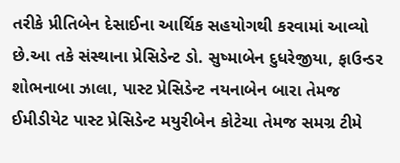તરીકે પ્રીતિબેન દેસાઈના આર્થિક સહયોગથી કરવામાં આવ્યો છે.આ તકે સંસ્થાના પ્રેસિડેન્ટ ડો. સુષ્માબેન દુધરેજીયા, ફાઉન્ડર શોભનાબા ઝાલા, પાસ્ટ પ્રેસિડેન્ટ નયનાબેન બારા તેમજ ઈમીડીયેટ પાસ્ટ પ્રેસિડેન્ટ મયુરીબેન કોટેચા તેમજ સમગ્ર ટીમે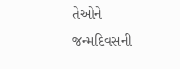તેઓને જન્મદિવસની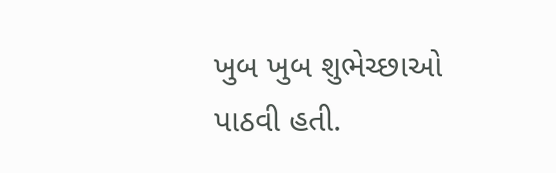ખુબ ખુબ શુભેચ્છાઓ પાઠવી હતી.